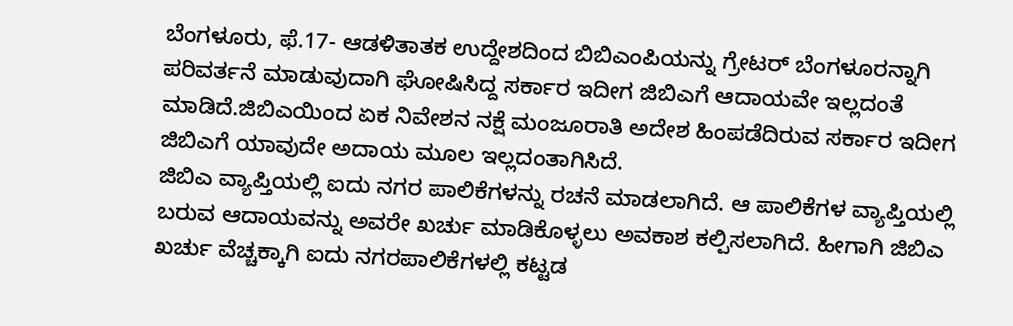ಬೆಂಗಳೂರು, ಫೆ.17- ಆಡಳಿತಾತಕ ಉದ್ದೇಶದಿಂದ ಬಿಬಿಎಂಪಿಯನ್ನು ಗ್ರೇಟರ್ ಬೆಂಗಳೂರನ್ನಾಗಿ ಪರಿವರ್ತನೆ ಮಾಡುವುದಾಗಿ ಘೋಷಿಸಿದ್ದ ಸರ್ಕಾರ ಇದೀಗ ಜಿಬಿಎಗೆ ಆದಾಯವೇ ಇಲ್ಲದಂತೆ ಮಾಡಿದೆ.ಜಿಬಿಎಯಿಂದ ಏಕ ನಿವೇಶನ ನಕ್ಷೆ ಮಂಜೂರಾತಿ ಅದೇಶ ಹಿಂಪಡೆದಿರುವ ಸರ್ಕಾರ ಇದೀಗ ಜಿಬಿಎಗೆ ಯಾವುದೇ ಅದಾಯ ಮೂಲ ಇಲ್ಲದಂತಾಗಿಸಿದೆ.
ಜಿಬಿಎ ವ್ಯಾಪ್ತಿಯಲ್ಲಿ ಐದು ನಗರ ಪಾಲಿಕೆಗಳನ್ನು ರಚನೆ ಮಾಡಲಾಗಿದೆ. ಆ ಪಾಲಿಕೆಗಳ ವ್ಯಾಪ್ತಿಯಲ್ಲಿ ಬರುವ ಆದಾಯವನ್ನು ಅವರೇ ಖರ್ಚು ಮಾಡಿಕೊಳ್ಳಲು ಅವಕಾಶ ಕಲ್ಪಿಸಲಾಗಿದೆ. ಹೀಗಾಗಿ ಜಿಬಿಎ ಖರ್ಚು ವೆಚ್ಚಕ್ಕಾಗಿ ಐದು ನಗರಪಾಲಿಕೆಗಳಲ್ಲಿ ಕಟ್ಟಡ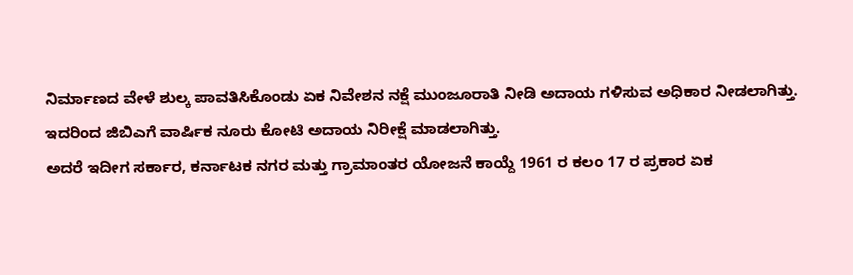ನಿರ್ಮಾಣದ ವೇಳೆ ಶುಲ್ಕ ಪಾವತಿಸಿಕೊಂಡು ಏಕ ನಿವೇಶನ ನಕ್ಷೆ ಮುಂಜೂರಾತಿ ನೀಡಿ ಅದಾಯ ಗಳಿಸುವ ಅಧಿಕಾರ ನೀಡಲಾಗಿತ್ತು. ಇದರಿಂದ ಜಿಬಿಎಗೆ ವಾರ್ಷಿಕ ನೂರು ಕೋಟಿ ಅದಾಯ ನಿರೀಕ್ಷೆ ಮಾಡಲಾಗಿತ್ತು.
ಅದರೆ ಇದೀಗ ಸರ್ಕಾರ, ಕರ್ನಾಟಕ ನಗರ ಮತ್ತು ಗ್ರಾಮಾಂತರ ಯೋಜನೆ ಕಾಯ್ದೆ 1961 ರ ಕಲಂ 17 ರ ಪ್ರಕಾರ ಏಕ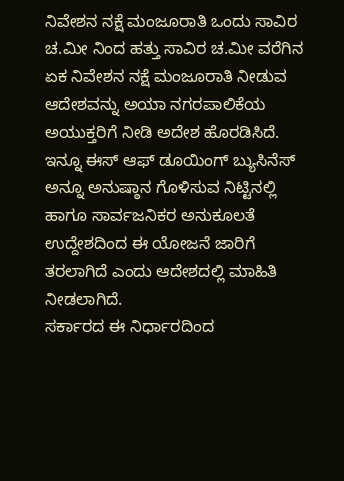ನಿವೇಶನ ನಕ್ಷೆ ಮಂಜೂರಾತಿ ಒಂದು ಸಾವಿರ ಚ.ಮೀ ನಿಂದ ಹತ್ತು ಸಾವಿರ ಚ.ಮೀ ವರೆಗಿನ ಏಕ ನಿವೇಶನ ನಕ್ಷೆ ಮಂಜೂರಾತಿ ನೀಡುವ ಆದೇಶವನ್ನು ಅಯಾ ನಗರಪಾಲಿಕೆಯ ಅಯುಕ್ತರಿಗೆ ನೀಡಿ ಅದೇಶ ಹೊರಡಿಸಿದೆ.
ಇನ್ನೂ ಈಸ್ ಆಫ್ ಡೂಯಿಂಗ್ ಬ್ಯುಸಿನೆಸ್ ಅನ್ನೂ ಅನುಷ್ಠಾನ ಗೊಳಿಸುವ ನಿಟ್ಟಿನಲ್ಲಿ ಹಾಗೂ ಸಾರ್ವಜನಿಕರ ಅನುಕೂಲತೆ ಉದ್ದೇಶದಿಂದ ಈ ಯೋಜನೆ ಜಾರಿಗೆ ತರಲಾಗಿದೆ ಎಂದು ಆದೇಶದಲ್ಲಿ ಮಾಹಿತಿ ನೀಡಲಾಗಿದೆ.
ಸರ್ಕಾರದ ಈ ನಿರ್ಧಾರದಿಂದ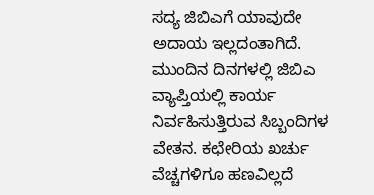ಸದ್ಯ ಜಿಬಿಎಗೆ ಯಾವುದೇ ಅದಾಯ ಇಲ್ಲದಂತಾಗಿದೆ. ಮುಂದಿನ ದಿನಗಳಲ್ಲಿ ಜಿಬಿಎ ವ್ಯಾಪ್ತಿಯಲ್ಲಿ ಕಾರ್ಯ ನಿರ್ವಹಿಸುತ್ತಿರುವ ಸಿಬ್ಬಂದಿಗಳ ವೇತನ. ಕಛೇರಿಯ ಖರ್ಚು ವೆಚ್ಚಗಳಿಗೂ ಹಣವಿಲ್ಲದೆ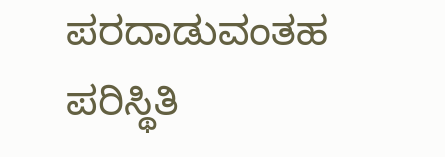ಪರದಾಡುವಂತಹ
ಪರಿಸ್ಥಿತಿ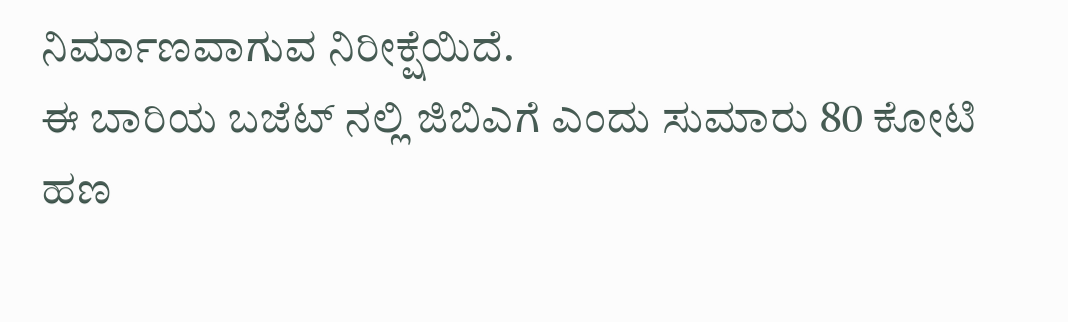ನಿರ್ಮಾಣವಾಗುವ ನಿರೀಕ್ಷೆಯಿದೆ.
ಈ ಬಾರಿಯ ಬಜೆಟ್ ನಲ್ಲಿ ಜಿಬಿಎಗೆ ಎಂದು ಸುಮಾರು 80 ಕೋಟಿ ಹಣ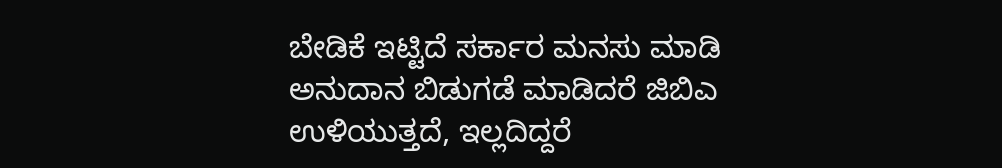ಬೇಡಿಕೆ ಇಟ್ಟಿದೆ ಸರ್ಕಾರ ಮನಸು ಮಾಡಿ ಅನುದಾನ ಬಿಡುಗಡೆ ಮಾಡಿದರೆ ಜಿಬಿಎ ಉಳಿಯುತ್ತದೆ, ಇಲ್ಲದಿದ್ದರೆ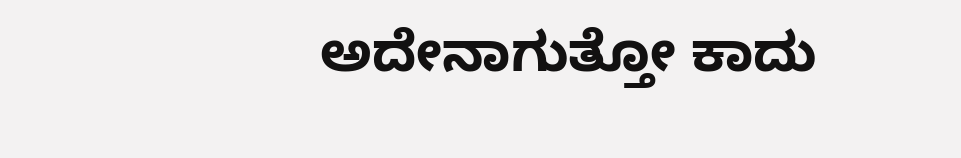ಅದೇನಾಗುತ್ತೋ ಕಾದು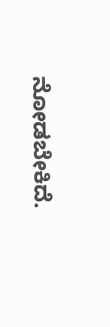ನೋಡಬೇಕಿದೆ.